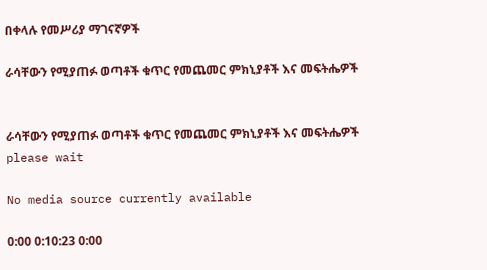በቀላሉ የመሥሪያ ማገናኛዎች

ራሳቸውን የሚያጠፉ ወጣቶች ቁጥር የመጨመር ምክኒያቶች እና መፍትሔዎች


ራሳቸውን የሚያጠፉ ወጣቶች ቁጥር የመጨመር ምክኒያቶች እና መፍትሔዎች
please wait

No media source currently available

0:00 0:10:23 0:00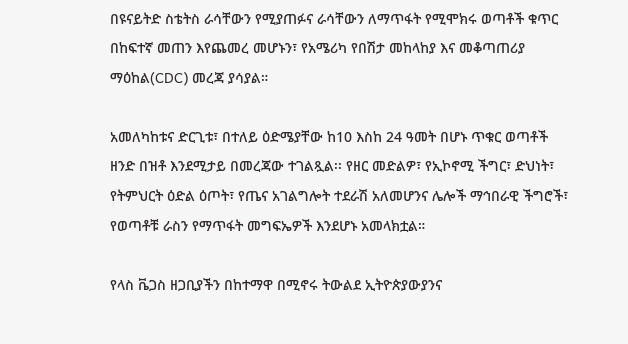በዩናይትድ ስቴትስ ራሳቸውን የሚያጠፉና ራሳቸውን ለማጥፋት የሚሞክሩ ወጣቶች ቁጥር በከፍተኛ መጠን እየጨመረ መሆኑን፣ የአሜሪካ የበሽታ መከላከያ እና መቆጣጠሪያ ማዕከል(CDC) መረጃ ያሳያል።

አመለካከቱና ድርጊቱ፣ በተለይ ዕድሜያቸው ከ10 እስከ 24 ዓመት በሆኑ ጥቁር ወጣቶች ዘንድ በዝቶ እንደሚታይ በመረጃው ተገልጿል፡፡ የዘር መድልዎ፣ የኢኮኖሚ ችግር፣ ድህነት፣ የትምህርት ዕድል ዕጦት፣ የጤና አገልግሎት ተደራሽ አለመሆንና ሌሎች ማኅበራዊ ችግሮች፣ የወጣቶቹ ራስን የማጥፋት መግፍኤዎች እንደሆኑ አመላክቷል።

የላስ ቬጋስ ዘጋቢያችን በከተማዋ በሚኖሩ ትውልደ ኢትዮጵያውያንና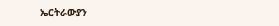ኤርትራውያን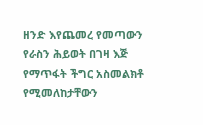ዘንድ እየጨመረ የመጣውን የራስን ሕይወት በገዛ እጅ የማጥፋት ችግር አስመልክቶ የሚመለከታቸውን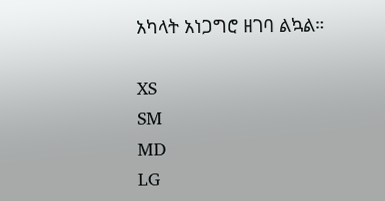አካላት አነጋግሮ ዘገባ ልኳል።

XS
SM
MD
LG